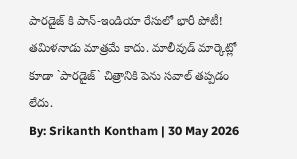పారడైజ్ కి పాన్-ఇండియా రేసులో భారీ పోటీ!
తమిళనాడు మాత్రమే కాదు. మాలీవుడ్ మార్కెట్లో కూడా `పారడైజ్` చిత్రానికి పెను సవాల్ తప్పడం లేదు.
By: Srikanth Kontham | 30 May 2026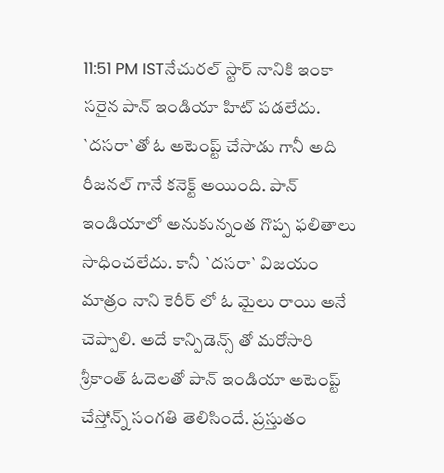11:51 PM ISTనేచురల్ స్టార్ నానికి ఇంకా సరైన పాన్ ఇండియా హిట్ పడలేదు. `దసరా`తో ఓ అటెంప్ట్ చేసాడు గానీ అది రీజనల్ గానే కనెక్ట్ అయింది. పాన్ ఇండియాలో అనుకున్నంత గొప్ప ఫలితాలు సాధించలేదు. కానీ `దసరా` విజయం మాత్రం నాని కెరీర్ లో ఓ మైలు రాయి అనే చెప్పాలి. అదే కాన్పిడెన్స్ తో మరోసారి శ్రీకాంత్ ఓదెలతో పాన్ ఇండియా అటెంప్ట్ చేస్తోన్న్ సంగతి తెలిసిందే. ప్రస్తుతం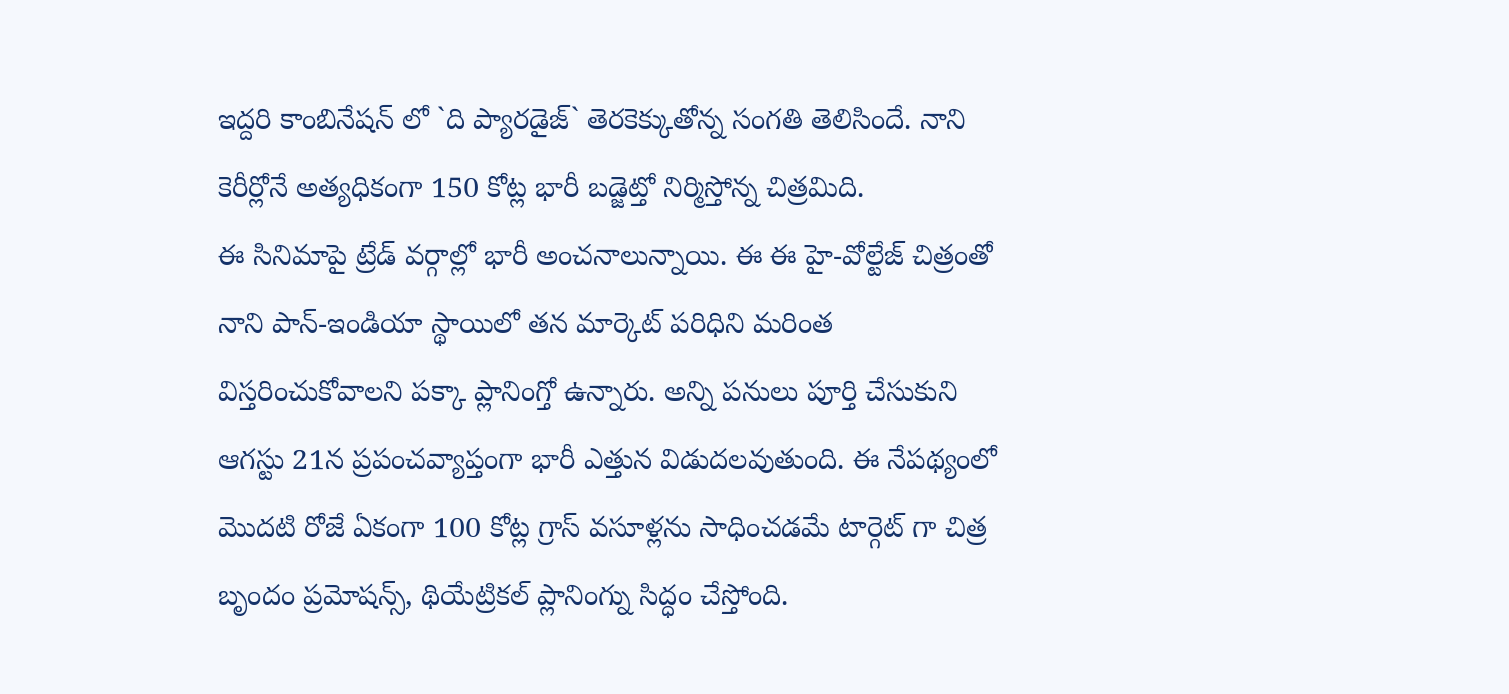ఇద్దరి కాంబినేషన్ లో `ది ప్యారడైజ్` తెరకెక్కుతోన్న సంగతి తెలిసిందే. నాని కెరీర్లోనే అత్యధికంగా 150 కోట్ల భారీ బడ్జెట్తో నిర్మిస్తోన్న చిత్రమిది.
ఈ సినిమాపై ట్రేడ్ వర్గాల్లో భారీ అంచనాలున్నాయి. ఈ ఈ హై-వోల్టేజ్ చిత్రంతో నాని పాన్-ఇండియా స్థాయిలో తన మార్కెట్ పరిధిని మరింత విస్తరించుకోవాలని పక్కా ప్లానింగ్తో ఉన్నారు. అన్ని పనులు పూర్తి చేసుకుని ఆగస్టు 21న ప్రపంచవ్యాప్తంగా భారీ ఎత్తున విడుదలవుతుంది. ఈ నేపథ్యంలో మొదటి రోజే ఏకంగా 100 కోట్ల గ్రాస్ వసూళ్లను సాధించడమే టార్గెట్ గా చిత్ర బృందం ప్రమోషన్స్, థియేట్రికల్ ప్లానింగ్ను సిద్ధం చేస్తోంది.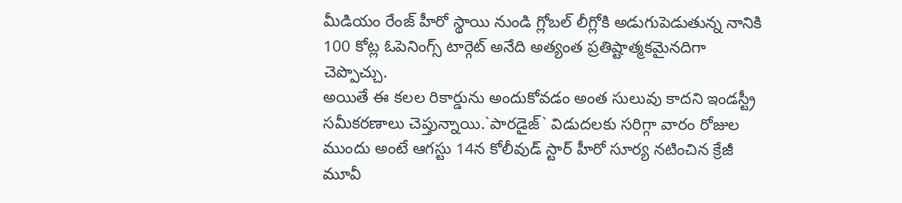మీడియం రేంజ్ హీరో స్థాయి నుండి గ్లోబల్ లీగ్లోకి అడుగుపెడుతున్న నానికి 100 కోట్ల ఓపెనింగ్స్ టార్గెట్ అనేది అత్యంత ప్రతిష్టాత్మకమైనదిగా చెప్పొచ్చు.
అయితే ఈ కలల రికార్డును అందుకోవడం అంత సులువు కాదని ఇండస్ట్రీ సమీకరణాలు చెప్తున్నాయి.`పారడైజ్` విడుదలకు సరిగ్గా వారం రోజుల ముందు అంటే ఆగస్టు 14న కోలీవుడ్ స్టార్ హీరో సూర్య నటించిన క్రేజీ మూవీ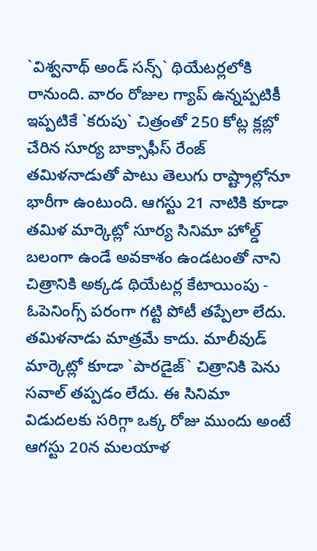`విశ్వనాథ్ అండ్ సన్స్` థియేటర్లలోకి రానుంది. వారం రోజుల గ్యాప్ ఉన్నప్పటికీ ఇప్పటికే `కరుపు` చిత్రంతో 250 కోట్ల క్లబ్లో చేరిన సూర్య బాక్సాఫీస్ రేంజ్ తమిళనాడుతో పాటు తెలుగు రాష్ట్రాల్లోనూ భారీగా ఉంటుంది. ఆగస్టు 21 నాటికి కూడా తమిళ మార్కెట్లో సూర్య సినిమా హోల్డ్ బలంగా ఉండే అవకాశం ఉండటంతో నాని చిత్రానికి అక్కడ థియేటర్ల కేటాయింపు - ఓపెనింగ్స్ పరంగా గట్టి పోటీ తప్పేలా లేదు.
తమిళనాడు మాత్రమే కాదు. మాలీవుడ్ మార్కెట్లో కూడా `పారడైజ్` చిత్రానికి పెను సవాల్ తప్పడం లేదు. ఈ సినిమా విడుదలకు సరిగ్గా ఒక్క రోజు ముందు అంటే ఆగస్టు 20న మలయాళ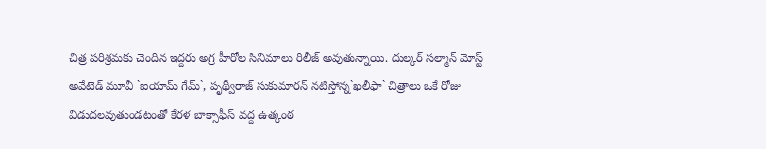చిత్ర పరిశ్రమకు చెందిన ఇద్దరు అగ్ర హీరోల సినిమాలు రిలీజ్ అవుతున్నాయి. దుల్కర్ సల్మాన్ మోస్ట్ అవేటెడ్ మూవీ `ఐయామ్ గేమ్`, పృథ్వీరాజ్ సుకుమారన్ నటిస్తోన్న`ఖలీఫా` చిత్రాలు ఒకే రోజు విడుదలవుతుండటంతో కేరళ బాక్సాఫీస్ వద్ద ఉత్కంఠ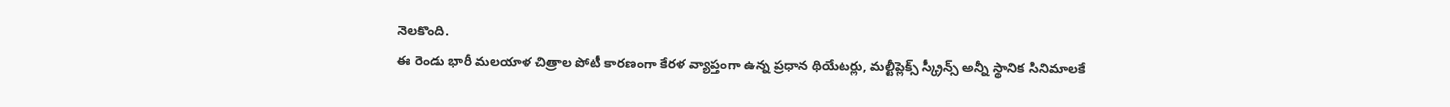నెలకొంది.
ఈ రెండు భారీ మలయాళ చిత్రాల పోటీ కారణంగా కేరళ వ్యాప్తంగా ఉన్న ప్రధాన థియేటర్లు, మల్టీప్లెక్స్ స్క్రీన్స్ అన్నీ స్థానిక సినిమాలకే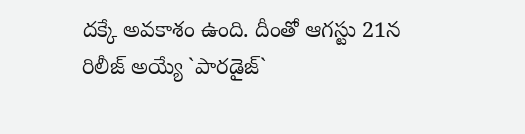దక్కే అవకాశం ఉంది. దీంతో ఆగస్టు 21న రిలీజ్ అయ్యే `పారడైజ్`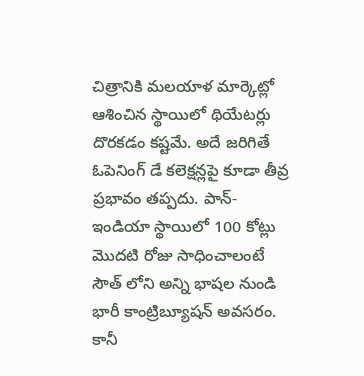చిత్రానికి మలయాళ మార్కెట్లో ఆశించిన స్థాయిలో థియేటర్లు దొరకడం కష్టమే. అదే జరిగితే ఓపెనింగ్ డే కలెక్షన్లపై కూడా తీవ్ర ప్రభావం తప్పదు. పాన్-ఇండియా స్థాయిలో 100 కోట్లు మొదటి రోజు సాధించాలంటే సౌత్ లోని అన్ని భాషల నుండి భారీ కాంట్రిబ్యూషన్ అవసరం. కానీ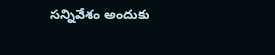సన్నివేశం అందుకు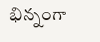భిన్నంగా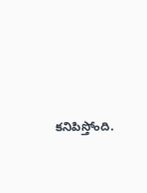కనిపిస్తోంది.